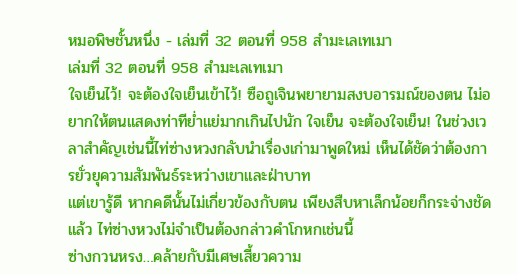หมอพิษชั้นหนึ่ง - เล่มที่ 32 ตอนที่ 958 สำมะเลเทเมา
เล่มที่ 32 ตอนที่ 958 สำมะเลเทเมา
ใจเย็นไว้! จะต้องใจเย็นเข้าไว้! ซือถูเจินพยายามสงบอารมณ์ของตน ไม่อยากให้ตนแสดงท่าทีย่ำแย่มากเกินไปนัก ใจเย็น จะต้องใจเย็น! ในช่วงเวลาสำคัญเช่นนี้ไท่ซ่างหวงกลับนำเรื่องเก่ามาพูดใหม่ เห็นได้ชัดว่าต้องการยั่วยุความสัมพันธ์ระหว่างเขาและฝ่าบาท
แต่เขารู้ดี หากคดีนั้นไม่เกี่ยวข้องกับตน เพียงสืบหาเล็กน้อยก็กระจ่างชัดแล้ว ไท่ซ่างหวงไม่จำเป็นต้องกล่าวคำโกหกเช่นนี้
ซ่างกวนหรง…คล้ายกับมีเศษเสี้ยวความ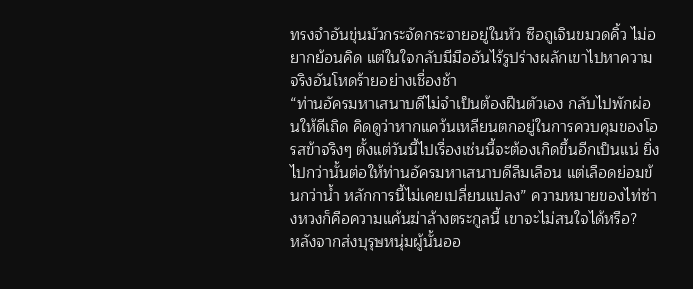ทรงจำอันขุ่นมัวกระจัดกระจายอยู่ในหัว ซือถูเจินขมวดคิ้ว ไม่อยากย้อนคิด แต่ในใจกลับมีมืออันไร้รูปร่างผลักเขาไปหาความจริงอันโหดร้ายอย่างเชื่องช้า
“ท่านอัครมหาเสนาบดีไม่จำเป็นต้องฝืนตัวเอง กลับไปพักผ่อนให้ดีเถิด คิดดูว่าหากแคว้นเหลียนตกอยู่ในการควบคุมของโอรสข้าจริงๆ ตั้งแต่วันนี้ไปเรื่องเช่นนี้จะต้องเกิดขึ้นอีกเป็นแน่ ยิ่งไปกว่านั้นต่อให้ท่านอัครมหาเสนาบดีลืมเลือน แต่เลือดย่อมข้นกว่าน้ำ หลักการนี้ไม่เคยเปลี่ยนแปลง” ความหมายของไท่ซ่างหวงก็คือความแค้นฆ่าล้างตระกูลนี้ เขาจะไม่สนใจได้หรือ?
หลังจากส่งบุรุษหนุ่มผู้นั้นออ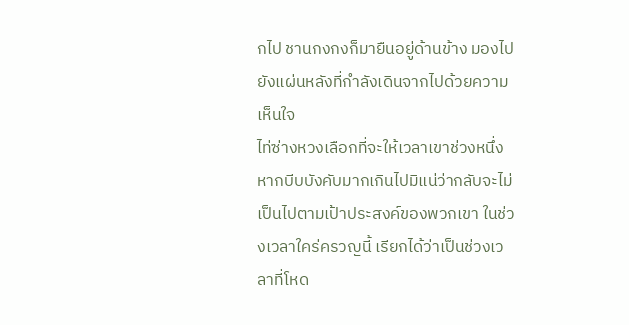กไป ชานกงกงก็มายืนอยู่ด้านข้าง มองไปยังแผ่นหลังที่กำลังเดินจากไปด้วยความเห็นใจ
ไท่ซ่างหวงเลือกที่จะให้เวลาเขาช่วงหนึ่ง หากบีบบังคับมากเกินไปมิแน่ว่ากลับจะไม่เป็นไปตามเป้าประสงค์ของพวกเขา ในช่วงเวลาใคร่ครวญนี้ เรียกได้ว่าเป็นช่วงเวลาที่โหด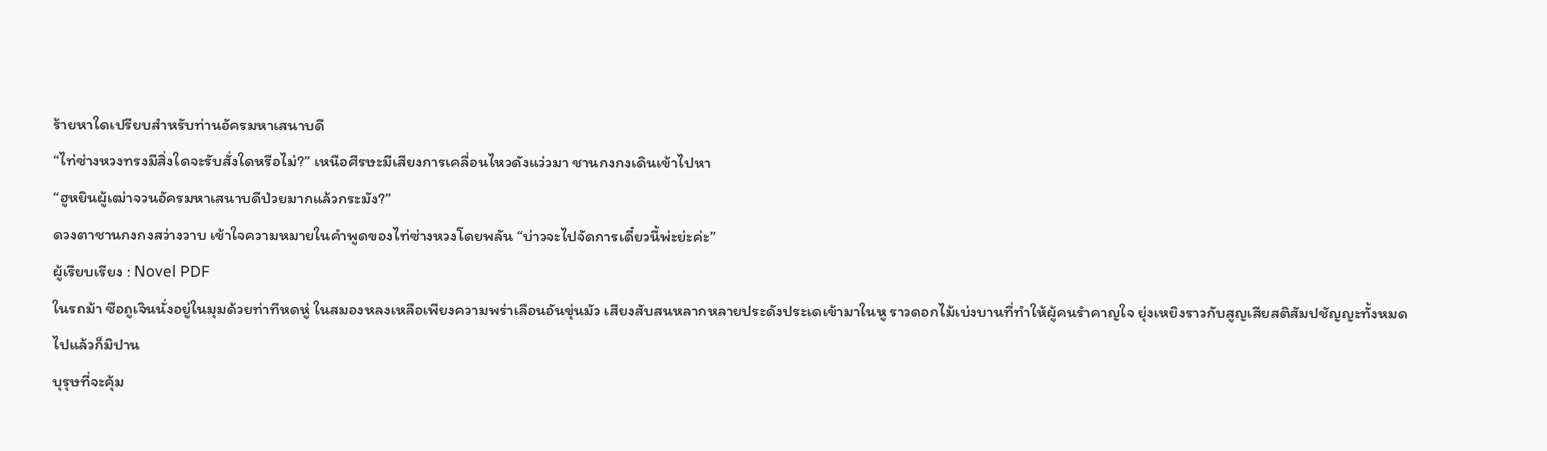ร้ายหาใดเปรียบสำหรับท่านอัครมหาเสนาบดี
“ไท่ซ่างหวงทรงมีสิ่งใดจะรับสั่งใดหรือไม่?” เหนือศีรษะมีเสียงการเคลื่อนไหวดังแว่วมา ชานกงกงเดินเข้าไปหา
“ฮูหยินผู้เฒ่าจวนอัครมหาเสนาบดีป่วยมากแล้วกระมัง?”
ดวงตาชานกงกงสว่างวาบ เข้าใจความหมายในคำพูดของไท่ซ่างหวงโดยพลัน “บ่าวจะไปจัดการเดี๋ยวนี้พ่ะย่ะค่ะ”
ผู้เรียบเรียง : Novel PDF
ในรถม้า ซือถูเจินนั่งอยู่ในมุมด้วยท่าทีหดหู่ ในสมองหลงเหลือเพียงความพร่าเลือนอันขุ่นมัว เสียงสับสนหลากหลายประดังประเดเข้ามาในหู ราวดอกไม้เบ่งบานที่ทำให้ผู้คนรำคาญใจ ยุ่งเหยิงราวกับสูญเสียสติสัมปชัญญะทั้งหมดไปแล้วก็มิปาน
บุรุษที่จะคุ้ม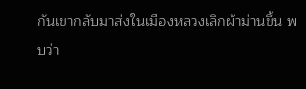กันเขากลับมาส่งในเมืองหลวงเลิกผ้าม่านขึ้น พบว่า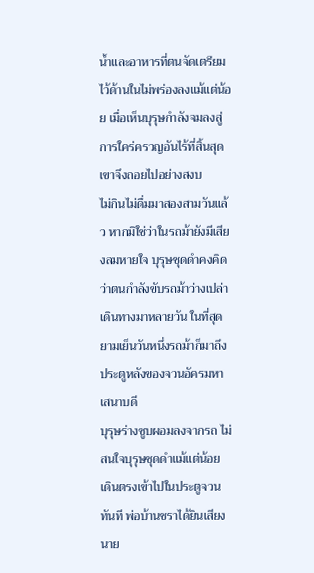น้ำและอาหารที่ตนจัดเตรียมไว้ด้านในไม่พร่องลงแม้แต่น้อย เมื่อเห็นบุรุษกำลังจมลงสู่การใคร่ครวญอันไร้ที่สิ้นสุด เขาจึงถอยไปอย่างสงบ
ไม่กินไม่ดื่มมาสองสามวันแล้ว หากมิใช่ว่าในรถม้ายังมีเสียงลมหายใจ บุรุษชุดดำคงคิดว่าตนกำลังขับรถม้าว่างเปล่า
เดินทางมาหลายวัน ในที่สุดยามเย็นวันหนึ่งรถม้าก็มาถึงประตูหลังของจวนอัครมหาเสนาบดี
บุรุษร่างซูบผอมลงจากรถ ไม่สนใจบุรุษชุดดำแม้แต่น้อย เดินตรงเข้าไปในประตูจวนทันที พ่อบ้านชราได้ยินเสียงนาย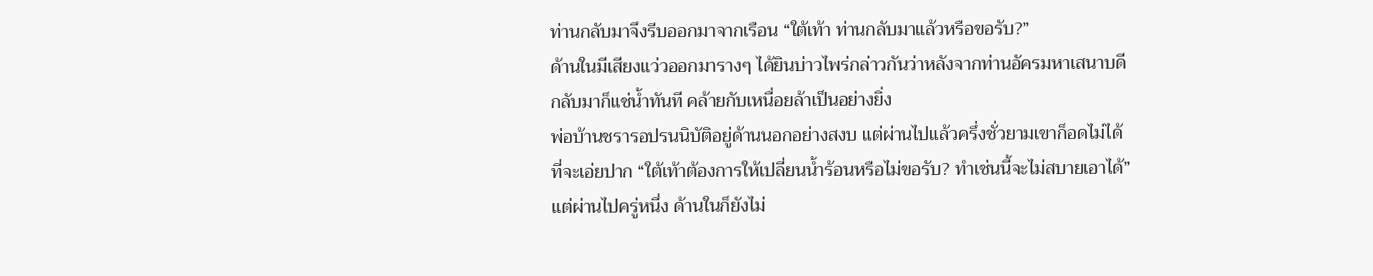ท่านกลับมาจึงรีบออกมาจากเรือน “ใต้เท้า ท่านกลับมาแล้วหรือขอรับ?”
ด้านในมีเสียงแว่วออกมารางๆ ได้ยินบ่าวไพร่กล่าวกันว่าหลังจากท่านอัครมหาเสนาบดีกลับมาก็แช่น้ำทันที คล้ายกับเหนื่อยล้าเป็นอย่างยิ่ง
พ่อบ้านชรารอปรนนิบัติอยู่ด้านนอกอย่างสงบ แต่ผ่านไปแล้วครึ่งชั่วยามเขาก็อดไม่ได้ที่จะเอ่ยปาก “ใต้เท้าต้องการให้เปลี่ยนน้ำร้อนหรือไม่ขอรับ? ทำเช่นนี้จะไม่สบายเอาได้”
แต่ผ่านไปครู่หนึ่ง ด้านในก็ยังไม่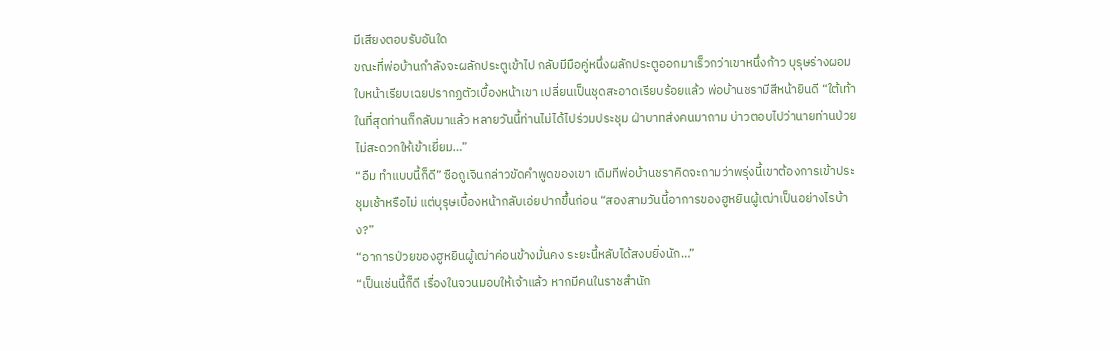มีเสียงตอบรับอันใด
ขณะที่พ่อบ้านกำลังจะผลักประตูเข้าไป กลับมีมือคู่หนึ่งผลักประตูออกมาเร็วกว่าเขาหนึ่งก้าว บุรุษร่างผอมใบหน้าเรียบเฉยปรากฏตัวเบื้องหน้าเขา เปลี่ยนเป็นชุดสะอาดเรียบร้อยแล้ว พ่อบ้านชรามีสีหน้ายินดี “ใต้เท้า ในที่สุดท่านก็กลับมาแล้ว หลายวันนี้ท่านไม่ได้ไปร่วมประชุม ฝ่าบาทส่งคนมาถาม บ่าวตอบไปว่านายท่านป่วย ไม่สะดวกให้เข้าเยี่ยม…”
“อืม ทำแบบนี้ก็ดี” ซือถูเจินกล่าวขัดคำพูดของเขา เดิมทีพ่อบ้านชราคิดจะถามว่าพรุ่งนี้เขาต้องการเข้าประชุมเช้าหรือไม่ แต่บุรุษเบื้องหน้ากลับเอ่ยปากขึ้นก่อน “สองสามวันนี้อาการของฮูหยินผู้เฒ่าเป็นอย่างไรบ้าง?”
“อาการป่วยของฮูหยินผู้เฒ่าค่อนข้างมั่นคง ระยะนี้หลับได้สงบยิ่งนัก…”
“เป็นเช่นนี้ก็ดี เรื่องในจวนมอบให้เจ้าแล้ว หากมีคนในราชสำนัก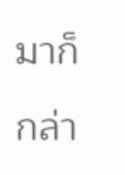มาก็กล่า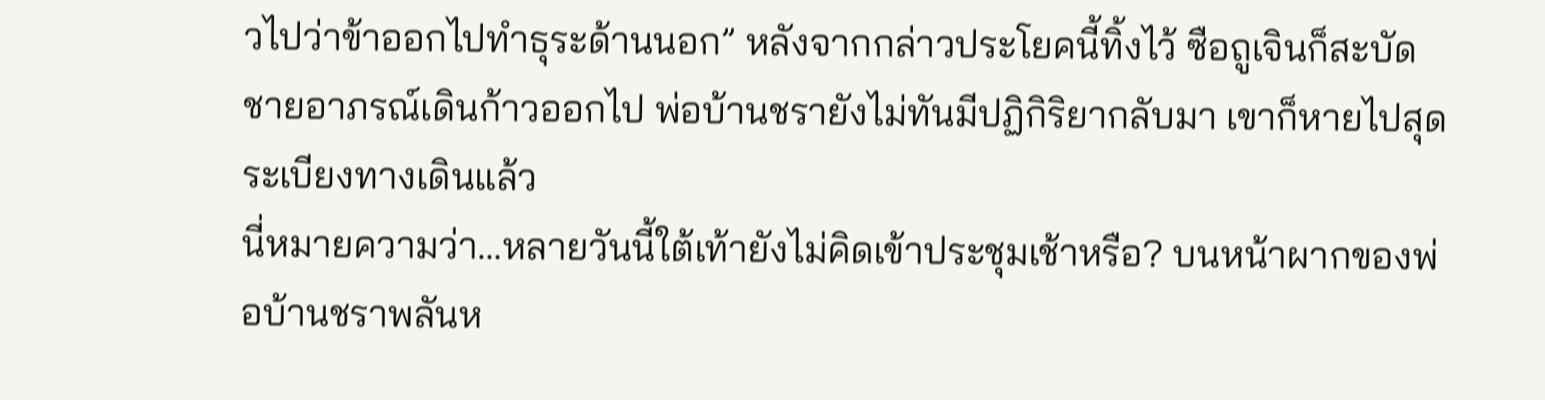วไปว่าข้าออกไปทำธุระด้านนอก” หลังจากกล่าวประโยคนี้ทิ้งไว้ ซือถูเจินก็สะบัดชายอาภรณ์เดินก้าวออกไป พ่อบ้านชรายังไม่ทันมีปฏิกิริยากลับมา เขาก็หายไปสุดระเบียงทางเดินแล้ว
นี่หมายความว่า…หลายวันนี้ใต้เท้ายังไม่คิดเข้าประชุมเช้าหรือ? บนหน้าผากของพ่อบ้านชราพลันห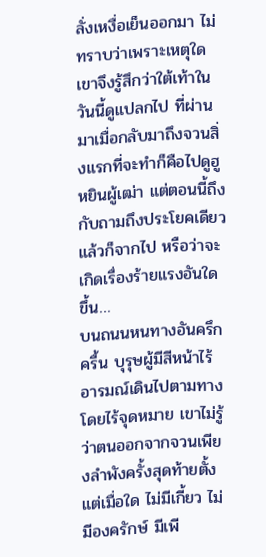ลั่งเหงื่อเย็นออกมา ไม่ทราบว่าเพราะเหตุใดเขาจึงรู้สึกว่าใต้เท้าในวันนี้ดูแปลกไป ที่ผ่านมาเมื่อกลับมาถึงจวนสิ่งแรกที่จะทำก็คือไปดูฮูหยินผู้เฒ่า แต่ตอนนี้ถึงกับถามถึงประโยคเดียวแล้วก็จากไป หรือว่าจะเกิดเรื่องร้ายแรงอันใดขึ้น…
บนถนนหนทางอันครึกครื้น บุรุษผู้มีสีหน้าไร้อารมณ์เดินไปตามทางโดยไร้จุดหมาย เขาไม่รู้ว่าตนออกจากจวนเพียงลำพังครั้งสุดท้ายตั้งแต่เมื่อใด ไม่มีเกี้ยว ไม่มีองครักษ์ มีเพี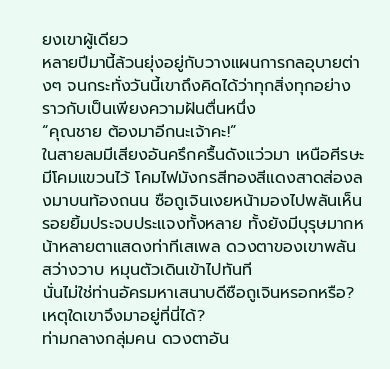ยงเขาผู้เดียว
หลายปีมานี้ล้วนยุ่งอยู่กับวางแผนการกลอุบายต่างๆ จนกระทั่งวันนี้เขาถึงคิดได้ว่าทุกสิ่งทุกอย่างราวกับเป็นเพียงความฝันตื่นหนึ่ง
“คุณชาย ต้องมาอีกนะเจ้าคะ!”
ในสายลมมีเสียงอันครึกครื้นดังแว่วมา เหนือศีรษะมีโคมแขวนไว้ โคมไฟมังกรสีทองสีแดงสาดส่องลงมาบนท้องถนน ซือถูเจินเงยหน้ามองไปพลันเห็นรอยยิ้มประจบประแจงทั้งหลาย ทั้งยังมีบุรุษมากหน้าหลายตาแสดงท่าทีเสเพล ดวงตาของเขาพลันสว่างวาบ หมุนตัวเดินเข้าไปทันที
นั่นไม่ใช่ท่านอัครมหาเสนาบดีซือถูเจินหรอกหรือ? เหตุใดเขาจึงมาอยู่ที่นี่ได้?
ท่ามกลางกลุ่มคน ดวงตาอัน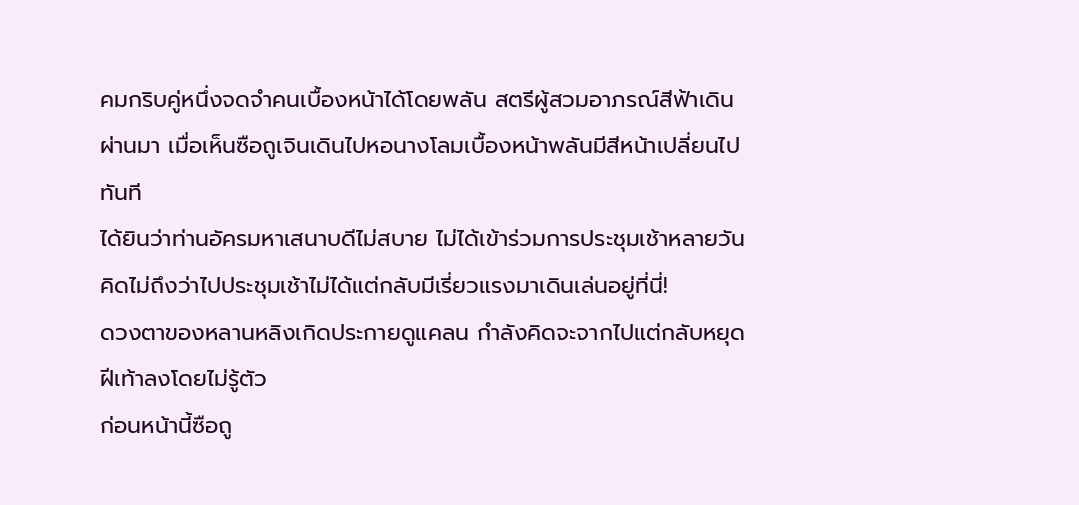คมกริบคู่หนึ่งจดจำคนเบื้องหน้าได้โดยพลัน สตรีผู้สวมอาภรณ์สีฟ้าเดินผ่านมา เมื่อเห็นซือถูเจินเดินไปหอนางโลมเบื้องหน้าพลันมีสีหน้าเปลี่ยนไปทันที
ได้ยินว่าท่านอัครมหาเสนาบดีไม่สบาย ไม่ได้เข้าร่วมการประชุมเช้าหลายวัน คิดไม่ถึงว่าไปประชุมเช้าไม่ได้แต่กลับมีเรี่ยวแรงมาเดินเล่นอยู่ที่นี่!
ดวงตาของหลานหลิงเกิดประกายดูแคลน กำลังคิดจะจากไปแต่กลับหยุดฝีเท้าลงโดยไม่รู้ตัว
ก่อนหน้านี้ซือถู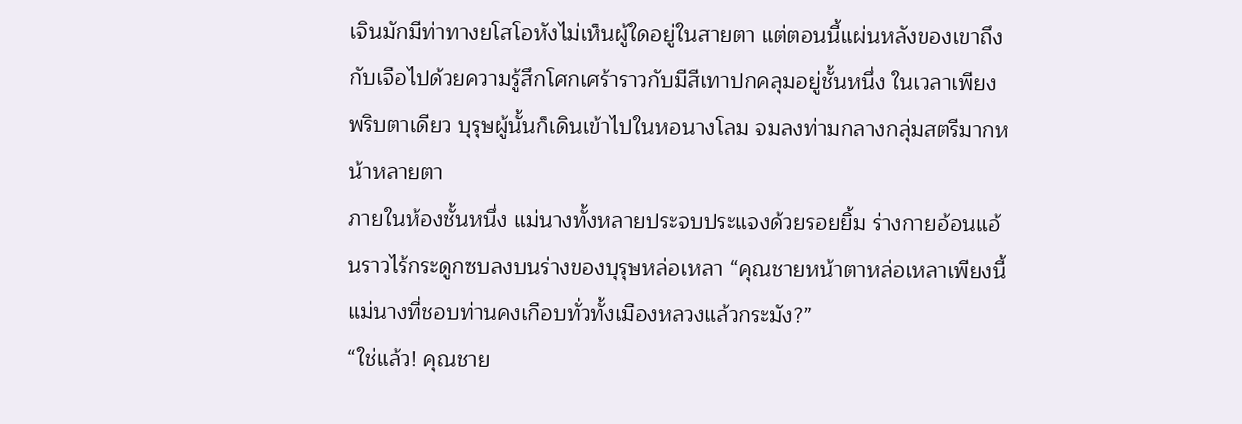เจินมักมีท่าทางยโสโอหังไม่เห็นผู้ใดอยู่ในสายตา แต่ตอนนี้แผ่นหลังของเขาถึงกับเจือไปด้วยความรู้สึกโศกเศร้าราวกับมีสีเทาปกคลุมอยู่ชั้นหนึ่ง ในเวลาเพียงพริบตาเดียว บุรุษผู้นั้นก็เดินเข้าไปในหอนางโลม จมลงท่ามกลางกลุ่มสตรีมากหน้าหลายตา
ภายในห้องชั้นหนึ่ง แม่นางทั้งหลายประจบประแจงด้วยรอยยิ้ม ร่างกายอ้อนแอ้นราวไร้กระดูกซบลงบนร่างของบุรุษหล่อเหลา “คุณชายหน้าตาหล่อเหลาเพียงนี้ แม่นางที่ชอบท่านคงเกือบทั่วทั้งเมืองหลวงแล้วกระมัง?”
“ใช่แล้ว! คุณชาย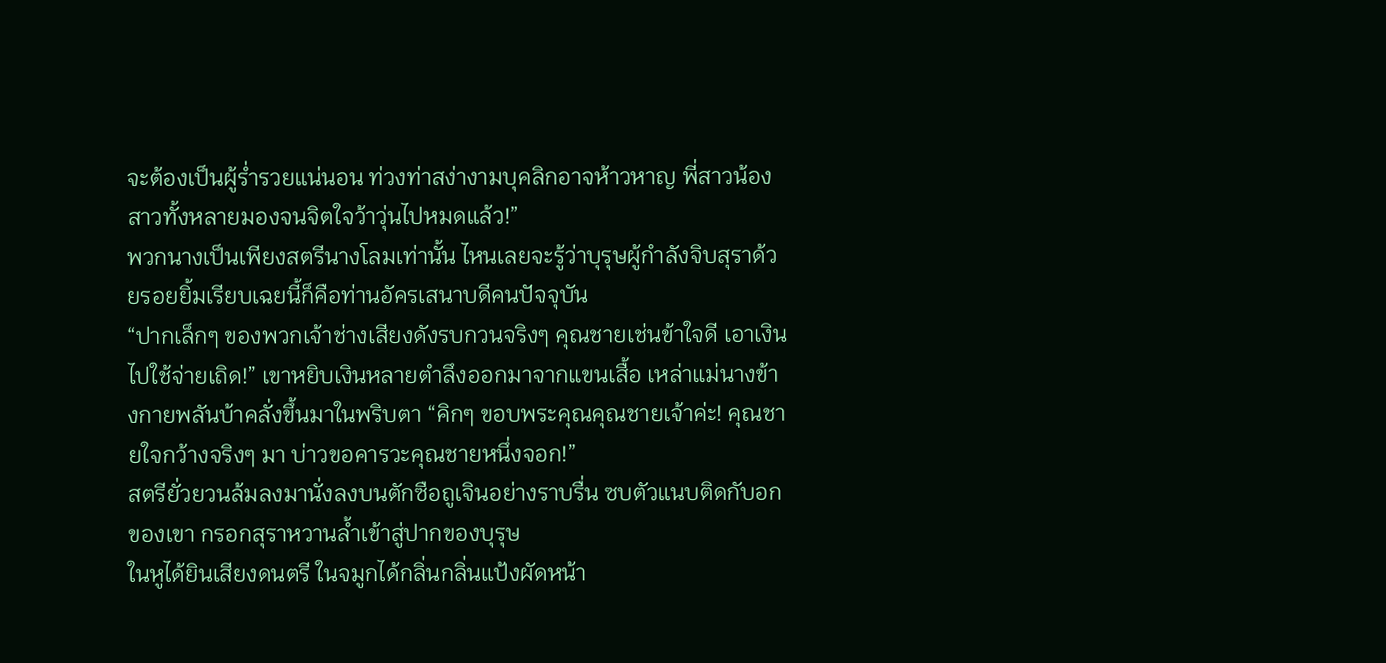จะต้องเป็นผู้ร่ำรวยแน่นอน ท่วงท่าสง่างามบุคลิกอาจห้าวหาญ พี่สาวน้องสาวทั้งหลายมองจนจิตใจว้าวุ่นไปหมดแล้ว!”
พวกนางเป็นเพียงสตรีนางโลมเท่านั้น ไหนเลยจะรู้ว่าบุรุษผู้กำลังจิบสุราด้วยรอยยิ้มเรียบเฉยนี้ก็คือท่านอัครเสนาบดีคนปัจจุบัน
“ปากเล็กๆ ของพวกเจ้าช่างเสียงดังรบกวนจริงๆ คุณชายเช่นข้าใจดี เอาเงินไปใช้จ่ายเถิด!” เขาหยิบเงินหลายตำลึงออกมาจากแขนเสื้อ เหล่าแม่นางข้างกายพลันบ้าคลั่งขึ้นมาในพริบตา “คิกๆ ขอบพระคุณคุณชายเจ้าค่ะ! คุณชายใจกว้างจริงๆ มา บ่าวขอคารวะคุณชายหนึ่งจอก!”
สตรียั่วยวนล้มลงมานั่งลงบนตักซือถูเจินอย่างราบรื่น ซบตัวแนบติดกับอกของเขา กรอกสุราหวานล้ำเข้าสู่ปากของบุรุษ
ในหูได้ยินเสียงดนตรี ในจมูกได้กลิ่นกลิ่นแป้งผัดหน้า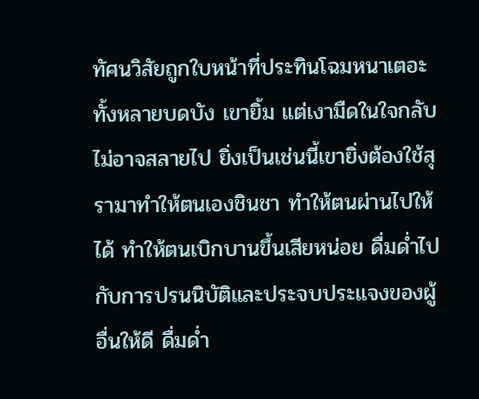ทัศนวิสัยถูกใบหน้าที่ประทินโฉมหนาเตอะทั้งหลายบดบัง เขายิ้ม แต่เงามืดในใจกลับไม่อาจสลายไป ยิ่งเป็นเช่นนี้เขายิ่งต้องใช้สุรามาทำให้ตนเองชินชา ทำให้ตนผ่านไปให้ได้ ทำให้ตนเบิกบานขึ้นเสียหน่อย ดื่มด่ำไปกับการปรนนิบัติและประจบประแจงของผู้อื่นให้ดี ดื่มด่ำ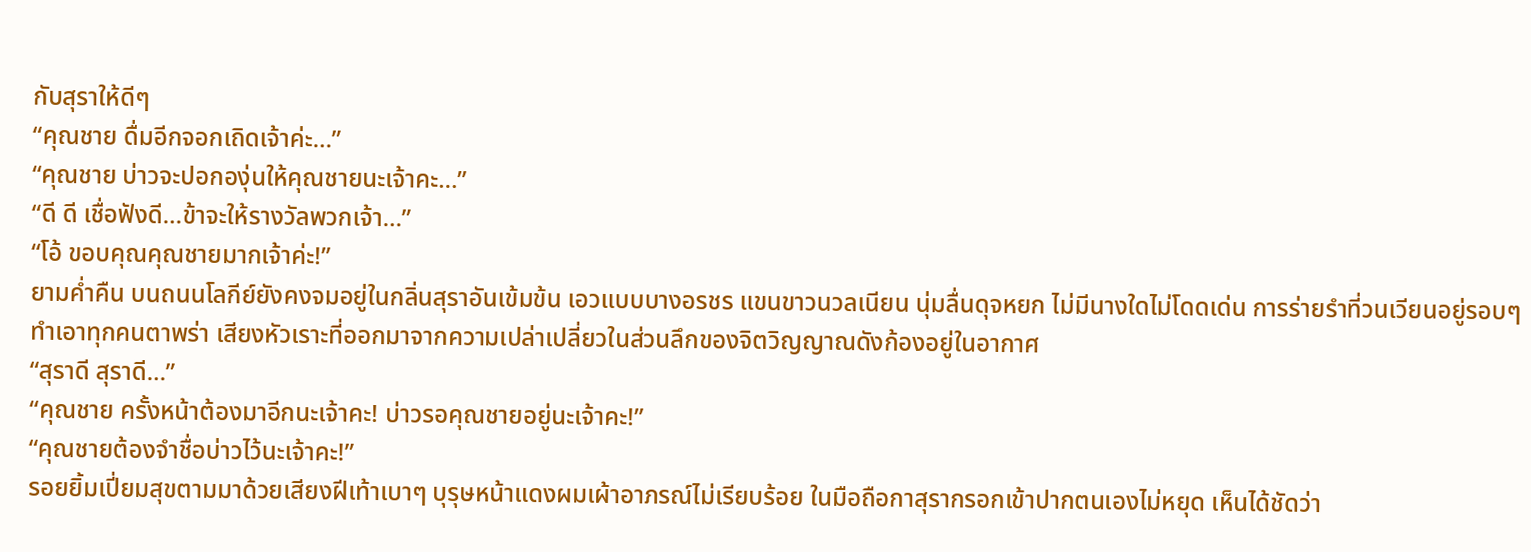กับสุราให้ดีๆ
“คุณชาย ดื่มอีกจอกเถิดเจ้าค่ะ…”
“คุณชาย บ่าวจะปอกองุ่นให้คุณชายนะเจ้าคะ…”
“ดี ดี เชื่อฟังดี…ข้าจะให้รางวัลพวกเจ้า…”
“โอ้ ขอบคุณคุณชายมากเจ้าค่ะ!”
ยามค่ำคืน บนถนนโลกีย์ยังคงจมอยู่ในกลิ่นสุราอันเข้มข้น เอวแบบบางอรชร แขนขาวนวลเนียน นุ่มลื่นดุจหยก ไม่มีนางใดไม่โดดเด่น การร่ายรำที่วนเวียนอยู่รอบๆ ทำเอาทุกคนตาพร่า เสียงหัวเราะที่ออกมาจากความเปล่าเปลี่ยวในส่วนลึกของจิตวิญญาณดังก้องอยู่ในอากาศ
“สุราดี สุราดี…”
“คุณชาย ครั้งหน้าต้องมาอีกนะเจ้าคะ! บ่าวรอคุณชายอยู่นะเจ้าคะ!”
“คุณชายต้องจำชื่อบ่าวไว้นะเจ้าคะ!”
รอยยิ้มเปี่ยมสุขตามมาด้วยเสียงฝีเท้าเบาๆ บุรุษหน้าแดงผมเผ้าอาภรณ์ไม่เรียบร้อย ในมือถือกาสุรากรอกเข้าปากตนเองไม่หยุด เห็นได้ชัดว่า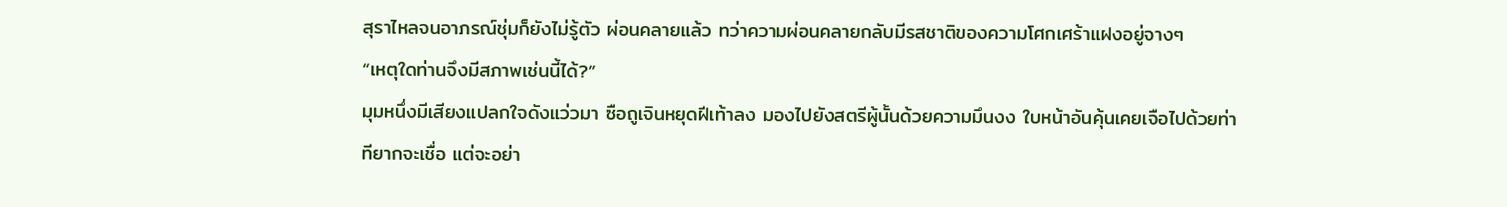สุราไหลจนอาภรณ์ชุ่มก็ยังไม่รู้ตัว ผ่อนคลายแล้ว ทว่าความผ่อนคลายกลับมีรสชาติของความโศกเศร้าแฝงอยู่จางๆ
“เหตุใดท่านจึงมีสภาพเช่นนี้ได้?”
มุมหนึ่งมีเสียงแปลกใจดังแว่วมา ซือถูเจินหยุดฝีเท้าลง มองไปยังสตรีผู้นั้นด้วยความมึนงง ใบหน้าอันคุ้นเคยเจือไปด้วยท่าทียากจะเชื่อ แต่จะอย่า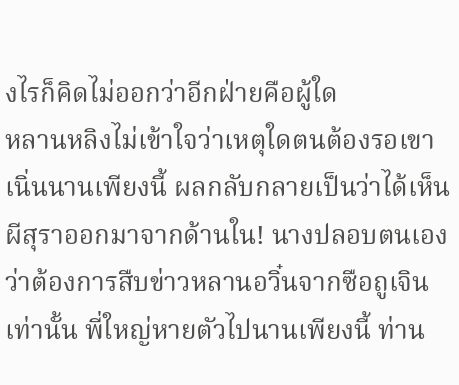งไรก็คิดไม่ออกว่าอีกฝ่ายคือผู้ใด
หลานหลิงไม่เข้าใจว่าเหตุใดตนต้องรอเขาเนิ่นนานเพียงนี้ ผลกลับกลายเป็นว่าได้เห็นผีสุราออกมาจากด้านใน! นางปลอบตนเองว่าต้องการสืบข่าวหลานอวิ๋นจากซือถูเจินเท่านั้น พี่ใหญ่หายตัวไปนานเพียงนี้ ท่าน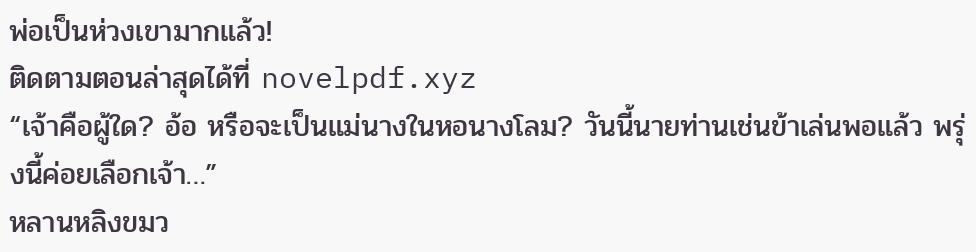พ่อเป็นห่วงเขามากแล้ว!
ติดตามตอนล่าสุดได้ที่ novelpdf.xyz
“เจ้าคือผู้ใด? อ้อ หรือจะเป็นแม่นางในหอนางโลม? วันนี้นายท่านเช่นข้าเล่นพอแล้ว พรุ่งนี้ค่อยเลือกเจ้า…”
หลานหลิงขมว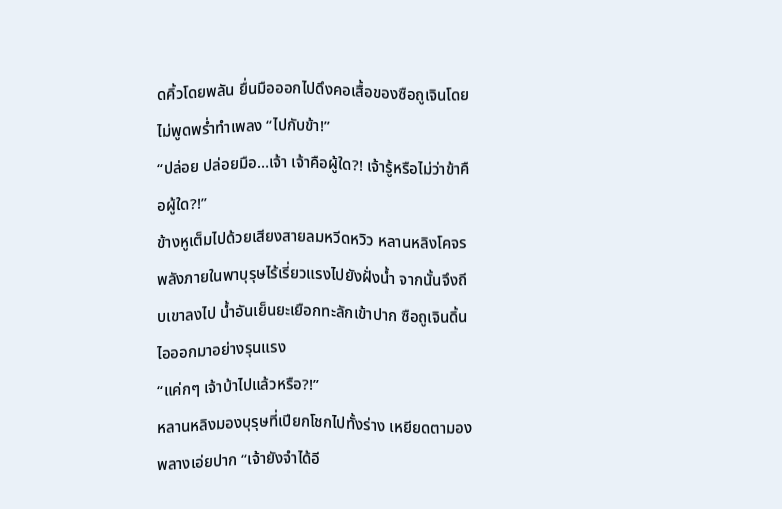ดคิ้วโดยพลัน ยื่นมือออกไปดึงคอเสื้อของซือถูเจินโดยไม่พูดพร่ำทำเพลง “ไปกับข้า!”
“ปล่อย ปล่อยมือ…เจ้า เจ้าคือผู้ใด?! เจ้ารู้หรือไม่ว่าข้าคือผู้ใด?!”
ข้างหูเต็มไปด้วยเสียงสายลมหวีดหวิว หลานหลิงโคจรพลังภายในพาบุรุษไร้เรี่ยวแรงไปยังฝั่งน้ำ จากนั้นจึงถีบเขาลงไป น้ำอันเย็นยะเยือกทะลักเข้าปาก ซือถูเจินดิ้น ไอออกมาอย่างรุนแรง
“แค่กๆ เจ้าบ้าไปแล้วหรือ?!”
หลานหลิงมองบุรุษที่เปียกโชกไปทั้งร่าง เหยียดตามองพลางเอ่ยปาก “เจ้ายังจำได้อี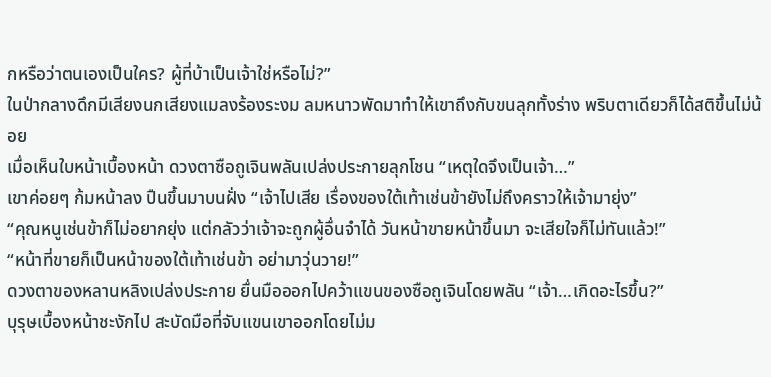กหรือว่าตนเองเป็นใคร? ผู้ที่บ้าเป็นเจ้าใช่หรือไม่?”
ในป่ากลางดึกมีเสียงนกเสียงแมลงร้องระงม ลมหนาวพัดมาทำให้เขาถึงกับขนลุกทั้งร่าง พริบตาเดียวก็ได้สติขึ้นไม่น้อย
เมื่อเห็นใบหน้าเบื้องหน้า ดวงตาซือถูเจินพลันเปล่งประกายลุกโชน “เหตุใดจึงเป็นเจ้า…”
เขาค่อยๆ ก้มหน้าลง ปืนขึ้นมาบนฝั่ง “เจ้าไปเสีย เรื่องของใต้เท้าเช่นข้ายังไม่ถึงคราวให้เจ้ามายุ่ง”
“คุณหนูเช่นข้าก็ไม่อยากยุ่ง แต่กลัวว่าเจ้าจะถูกผู้อื่นจำได้ วันหน้าขายหน้าขึ้นมา จะเสียใจก็ไม่ทันแล้ว!”
“หน้าที่ขายก็เป็นหน้าของใต้เท้าเช่นข้า อย่ามาวุ่นวาย!”
ดวงตาของหลานหลิงเปล่งประกาย ยื่นมือออกไปคว้าแขนของซือถูเจินโดยพลัน “เจ้า…เกิดอะไรขึ้น?”
บุรุษเบื้องหน้าชะงักไป สะบัดมือที่จับแขนเขาออกโดยไม่ม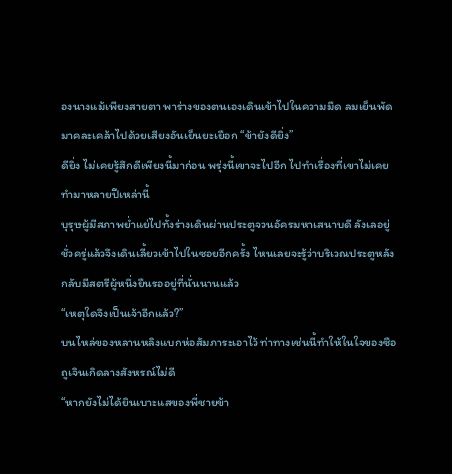องนางแม้เพียงสายตา พาร่างของตนเองเดินเข้าไปในความมืด ลมเย็นพัดมาคละเคล้าไปด้วยเสียงอันเย็นยะเยือก “ข้ายังดียิ่ง”
ดียิ่ง ไม่เคยรู้สึกดีเพียงนี้มาก่อน พรุ่งนี้เขาจะไปอีก ไปทำเรื่องที่เขาไม่เคยทำมาหลายปีเหล่านี้
บุรุษผู้มีสภาพย่ำแย่ไปทั้งร่างเดินผ่านประตูจวนอัครมหาเสนาบดี ลังเลอยู่ชั่วครู่แล้วจึงเดินเลี้ยวเข้าไปในซอยอีกครั้ง ไหนเลยจะรู้ว่าบริเวณประตูหลังกลับมีสตรีผู้หนึ่งยืนรออยู่ที่นั่นนานแล้ว
“เหตุใดจึงเป็นเจ้าอีกแล้ว?”
บนไหล่ของหลานหลิงแบกห่อสัมภาระเอาไว้ ท่าทางเช่นนี้ทำให้ในใจของซือถูเจินเกิดลางสังหรณ์ไม่ดี
“หากยังไม่ได้ยินเบาะแสของพี่ชายข้า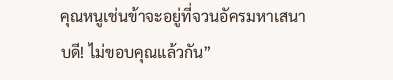คุณหนูเช่นข้าจะอยู่ที่จวนอัครมหาเสนาบดี! ไม่ขอบคุณแล้วกัน”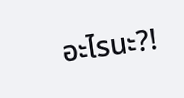อะไรนะ?!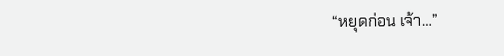“หยุดก่อน เจ้า…”